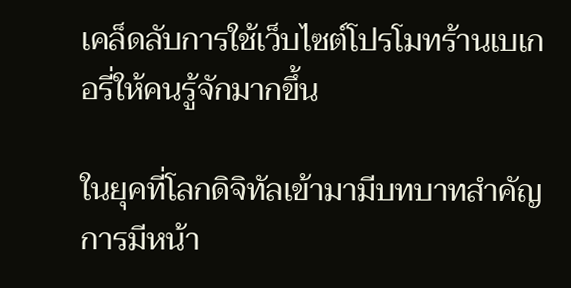เคล็ดลับการใช้เว็บไซต์โปรโมทร้านเบเกอรี่ให้คนรู้จักมากขึ้น

ในยุคที่โลกดิจิทัลเข้ามามีบทบาทสำคัญ การมีหน้า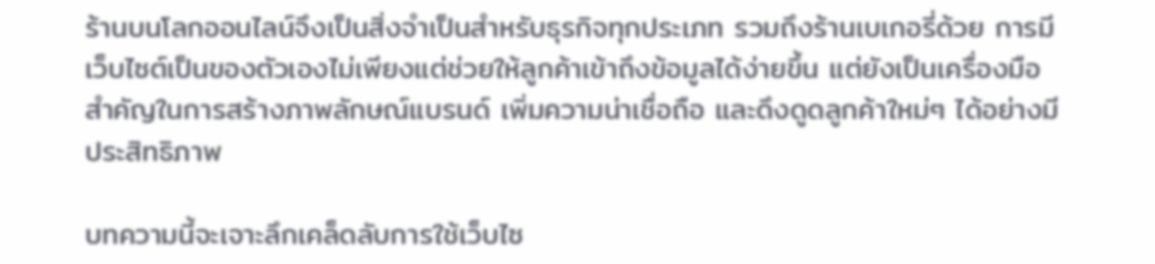ร้านบนโลกออนไลน์จึงเป็นสิ่งจำเป็นสำหรับธุรกิจทุกประเภท รวมถึงร้านเบเกอรี่ด้วย การมีเว็บไซต์เป็นของตัวเองไม่เพียงแต่ช่วยให้ลูกค้าเข้าถึงข้อมูลได้ง่ายขึ้น แต่ยังเป็นเครื่องมือสำคัญในการสร้างภาพลักษณ์แบรนด์ เพิ่มความน่าเชื่อถือ และดึงดูดลูกค้าใหม่ๆ ได้อย่างมีประสิทธิภาพ

บทความนี้จะเจาะลึกเคล็ดลับการใช้เว็บไซ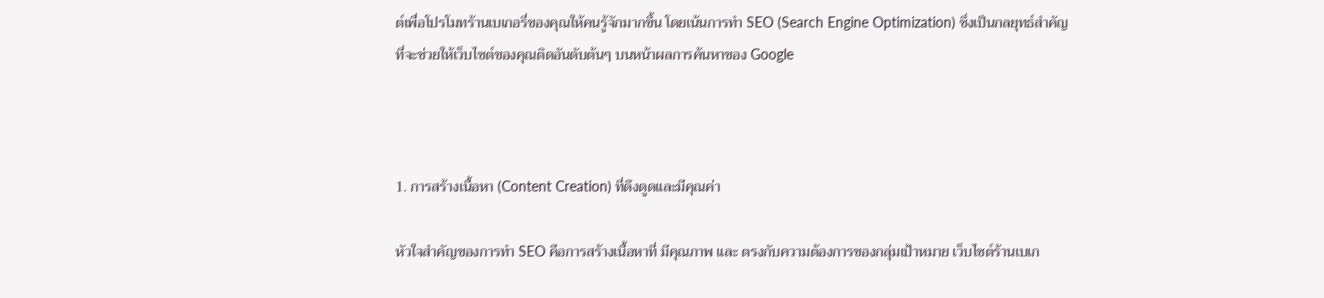ต์เพื่อโปรโมทร้านเบเกอรี่ของคุณให้คนรู้จักมากขึ้น โดยเน้นการทำ SEO (Search Engine Optimization) ซึ่งเป็นกลยุทธ์สำคัญที่จะช่วยให้เว็บไซต์ของคุณติดอันดับต้นๆ บนหน้าผลการค้นหาของ Google



1. การสร้างเนื้อหา (Content Creation) ที่ดึงดูดและมีคุณค่า

หัวใจสำคัญของการทำ SEO คือการสร้างเนื้อหาที่ มีคุณภาพ และ ตรงกับความต้องการของกลุ่มเป้าหมาย เว็บไซต์ร้านเบเก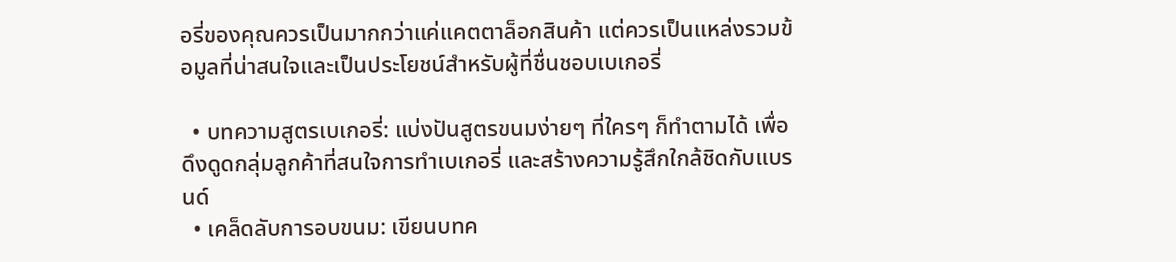อรี่ของคุณควรเป็นมากกว่าแค่แคตตาล็อกสินค้า แต่ควรเป็นแหล่งรวมข้อมูลที่น่าสนใจและเป็นประโยชน์สำหรับผู้ที่ชื่นชอบเบเกอรี่

  • บทความสูตรเบเกอรี่: แบ่งปันสูตรขนมง่ายๆ ที่ใครๆ ก็ทำตามได้ เพื่อดึงดูดกลุ่มลูกค้าที่สนใจการทำเบเกอรี่ และสร้างความรู้สึกใกล้ชิดกับแบรนด์
  • เคล็ดลับการอบขนม: เขียนบทค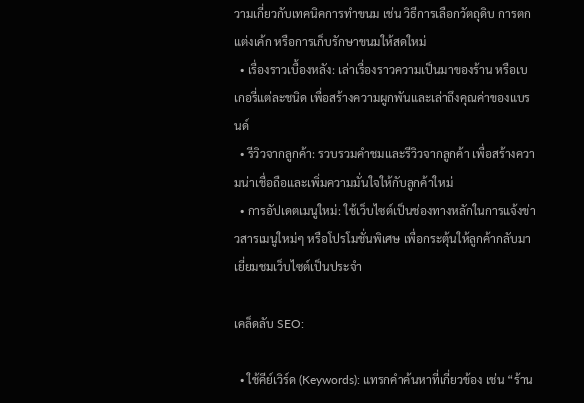วามเกี่ยวกับเทคนิคการทำขนม เช่น วิธีการเลือกวัตถุดิบ การตกแต่งเค้ก หรือการเก็บรักษาขนมให้สดใหม่
  • เรื่องราวเบื้องหลัง: เล่าเรื่องราวความเป็นมาของร้าน หรือเบเกอรี่แต่ละชนิด เพื่อสร้างความผูกพันและเล่าถึงคุณค่าของแบรนด์
  • รีวิวจากลูกค้า: รวบรวมคำชมและรีวิวจากลูกค้า เพื่อสร้างความน่าเชื่อถือและเพิ่มความมั่นใจให้กับลูกค้าใหม่
  • การอัปเดตเมนูใหม่: ใช้เว็บไซต์เป็นช่องทางหลักในการแจ้งข่าวสารเมนูใหม่ๆ หรือโปรโมชั่นพิเศษ เพื่อกระตุ้นให้ลูกค้ากลับมาเยี่ยมชมเว็บไซต์เป็นประจำ

เคล็ดลับ SEO:

  • ใช้คีย์เวิร์ด (Keywords): แทรกคำค้นหาที่เกี่ยวข้อง เช่น “ร้าน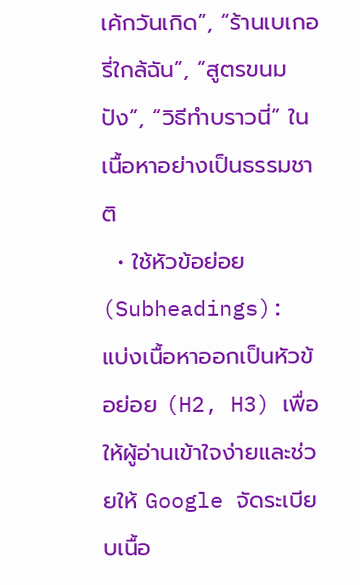เค้กวันเกิด”, “ร้านเบเกอรี่ใกล้ฉัน”, “สูตรขนมปัง”, “วิธีทำบราวนี่” ในเนื้อหาอย่างเป็นธรรมชาติ
  • ใช้หัวข้อย่อย (Subheadings): แบ่งเนื้อหาออกเป็นหัวข้อย่อย (H2, H3) เพื่อให้ผู้อ่านเข้าใจง่ายและช่วยให้ Google จัดระเบียบเนื้อ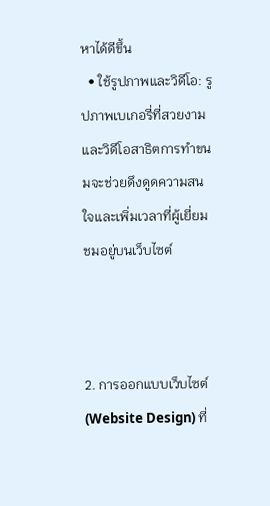หาได้ดีขึ้น
  • ใช้รูปภาพและวิดีโอ: รูปภาพเบเกอรี่ที่สวยงามและวิดีโอสาธิตการทำขนมจะช่วยดึงดูดความสนใจและเพิ่มเวลาที่ผู้เยี่ยมชมอยู่บนเว็บไซต์



2. การออกแบบเว็บไซต์ (Website Design) ที่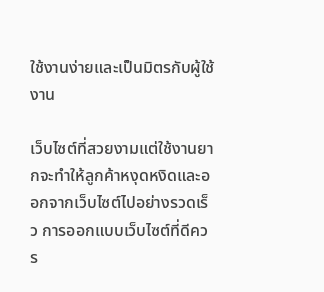ใช้งานง่ายและเป็นมิตรกับผู้ใช้งาน

เว็บไซต์ที่สวยงามแต่ใช้งานยากจะทำให้ลูกค้าหงุดหงิดและออกจากเว็บไซต์ไปอย่างรวดเร็ว การออกแบบเว็บไซต์ที่ดีควร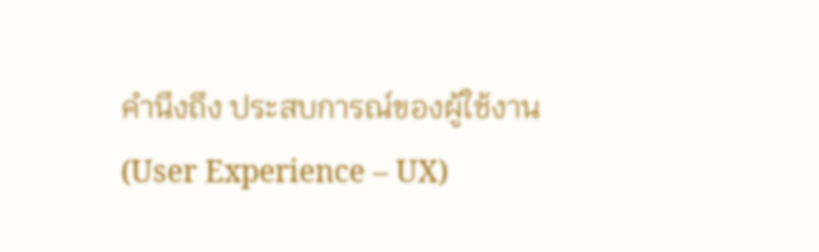คำนึงถึง ประสบการณ์ของผู้ใช้งาน (User Experience – UX)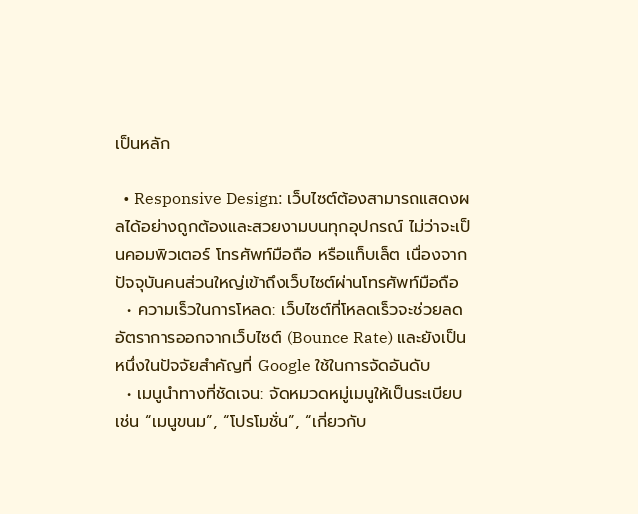เป็นหลัก

  • Responsive Design: เว็บไซต์ต้องสามารถแสดงผลได้อย่างถูกต้องและสวยงามบนทุกอุปกรณ์ ไม่ว่าจะเป็นคอมพิวเตอร์ โทรศัพท์มือถือ หรือแท็บเล็ต เนื่องจากปัจจุบันคนส่วนใหญ่เข้าถึงเว็บไซต์ผ่านโทรศัพท์มือถือ
  • ความเร็วในการโหลด: เว็บไซต์ที่โหลดเร็วจะช่วยลดอัตราการออกจากเว็บไซต์ (Bounce Rate) และยังเป็นหนึ่งในปัจจัยสำคัญที่ Google ใช้ในการจัดอันดับ
  • เมนูนำทางที่ชัดเจน: จัดหมวดหมู่เมนูให้เป็นระเบียบ เช่น “เมนูขนม”, “โปรโมชั่น”, “เกี่ยวกับ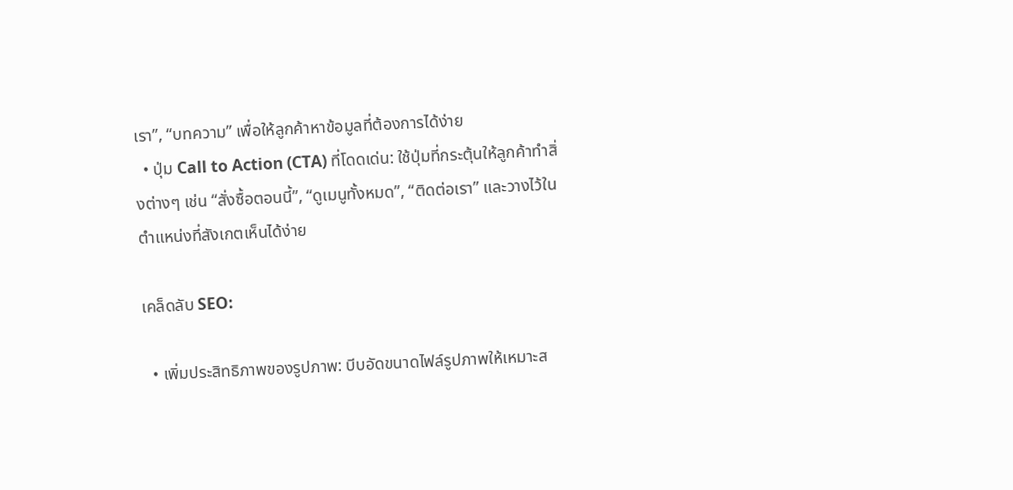เรา”, “บทความ” เพื่อให้ลูกค้าหาข้อมูลที่ต้องการได้ง่าย
  • ปุ่ม Call to Action (CTA) ที่โดดเด่น: ใช้ปุ่มที่กระตุ้นให้ลูกค้าทำสิ่งต่างๆ เช่น “สั่งซื้อตอนนี้”, “ดูเมนูทั้งหมด”, “ติดต่อเรา” และวางไว้ในตำแหน่งที่สังเกตเห็นได้ง่าย

เคล็ดลับ SEO:

  • เพิ่มประสิทธิภาพของรูปภาพ: บีบอัดขนาดไฟล์รูปภาพให้เหมาะส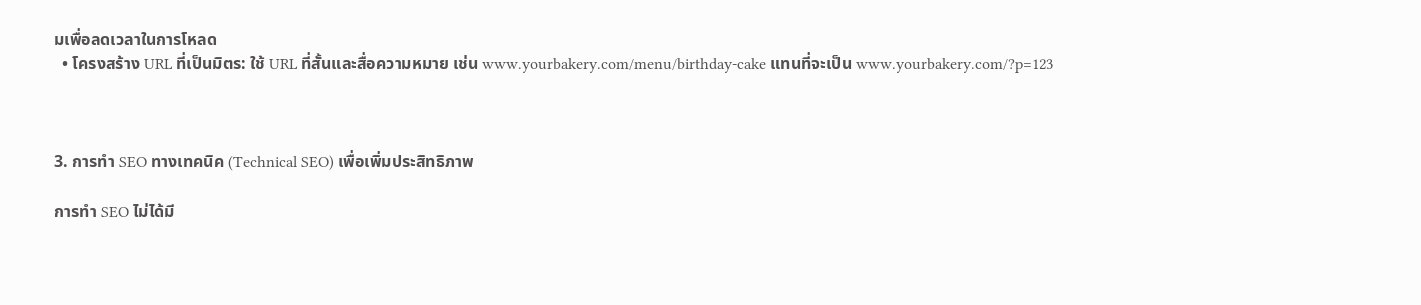มเพื่อลดเวลาในการโหลด
  • โครงสร้าง URL ที่เป็นมิตร: ใช้ URL ที่สั้นและสื่อความหมาย เช่น www.yourbakery.com/menu/birthday-cake แทนที่จะเป็น www.yourbakery.com/?p=123



3. การทำ SEO ทางเทคนิค (Technical SEO) เพื่อเพิ่มประสิทธิภาพ

การทำ SEO ไม่ได้มี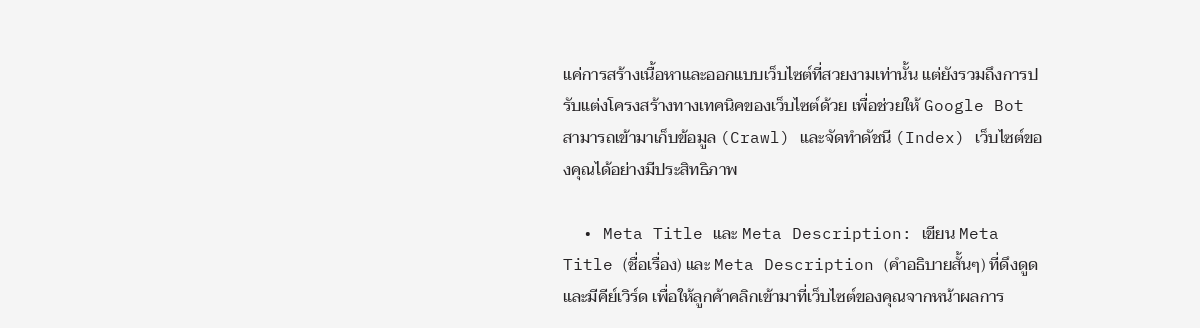แค่การสร้างเนื้อหาและออกแบบเว็บไซต์ที่สวยงามเท่านั้น แต่ยังรวมถึงการปรับแต่งโครงสร้างทางเทคนิคของเว็บไซต์ด้วย เพื่อช่วยให้ Google Bot สามารถเข้ามาเก็บข้อมูล (Crawl) และจัดทำดัชนี (Index) เว็บไซต์ของคุณได้อย่างมีประสิทธิภาพ

  • Meta Title และ Meta Description: เขียน Meta Title (ชื่อเรื่อง) และ Meta Description (คำอธิบายสั้นๆ) ที่ดึงดูดและมีคีย์เวิร์ด เพื่อให้ลูกค้าคลิกเข้ามาที่เว็บไซต์ของคุณจากหน้าผลการ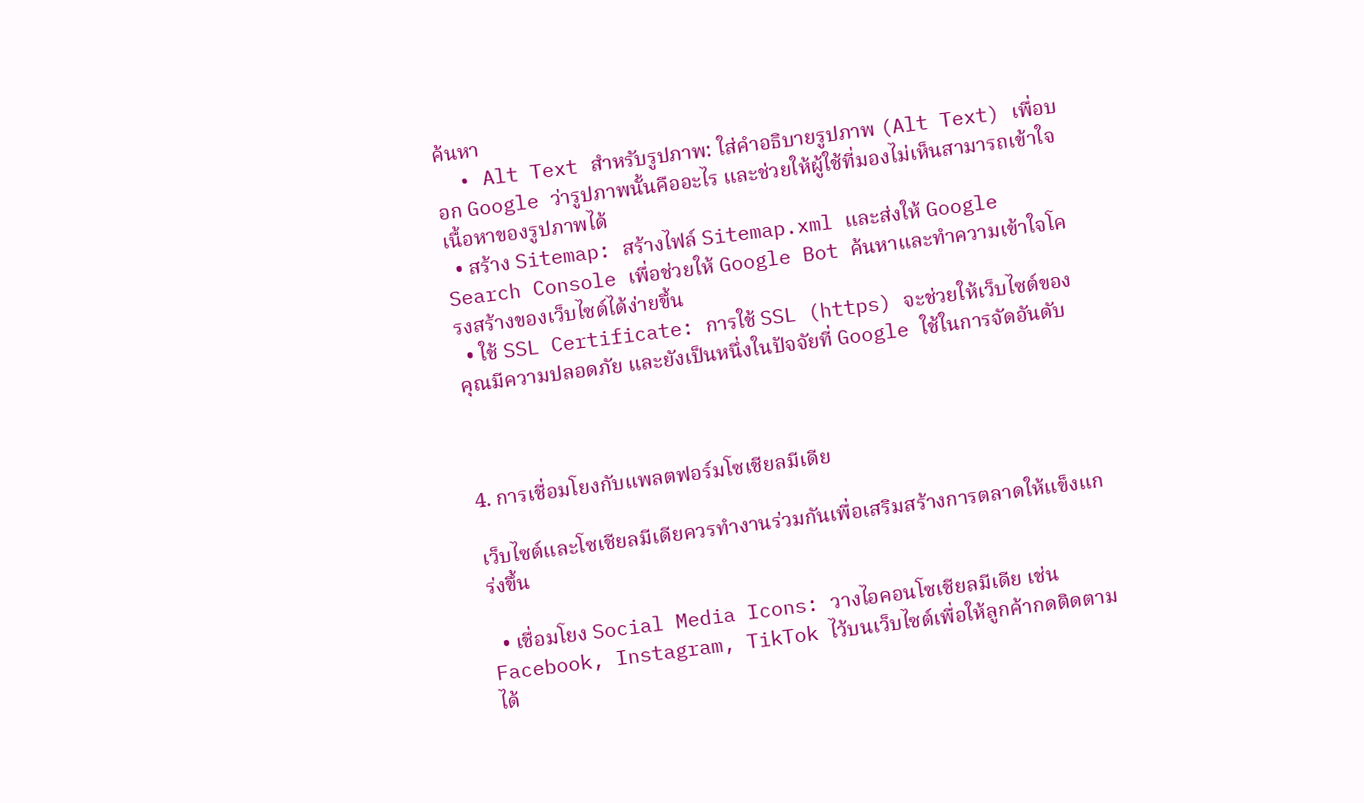ค้นหา
  • Alt Text สำหรับรูปภาพ: ใส่คำอธิบายรูปภาพ (Alt Text) เพื่อบอก Google ว่ารูปภาพนั้นคืออะไร และช่วยให้ผู้ใช้ที่มองไม่เห็นสามารถเข้าใจเนื้อหาของรูปภาพได้
  • สร้าง Sitemap: สร้างไฟล์ Sitemap.xml และส่งให้ Google Search Console เพื่อช่วยให้ Google Bot ค้นหาและทำความเข้าใจโครงสร้างของเว็บไซต์ได้ง่ายขึ้น
  • ใช้ SSL Certificate: การใช้ SSL (https) จะช่วยให้เว็บไซต์ของคุณมีความปลอดภัย และยังเป็นหนึ่งในปัจจัยที่ Google ใช้ในการจัดอันดับ



4. การเชื่อมโยงกับแพลตฟอร์มโซเชียลมีเดีย

เว็บไซต์และโซเชียลมีเดียควรทำงานร่วมกันเพื่อเสริมสร้างการตลาดให้แข็งแกร่งขึ้น

  • เชื่อมโยง Social Media Icons: วางไอคอนโซเชียลมีเดีย เช่น Facebook, Instagram, TikTok ไว้บนเว็บไซต์เพื่อให้ลูกค้ากดติดตามได้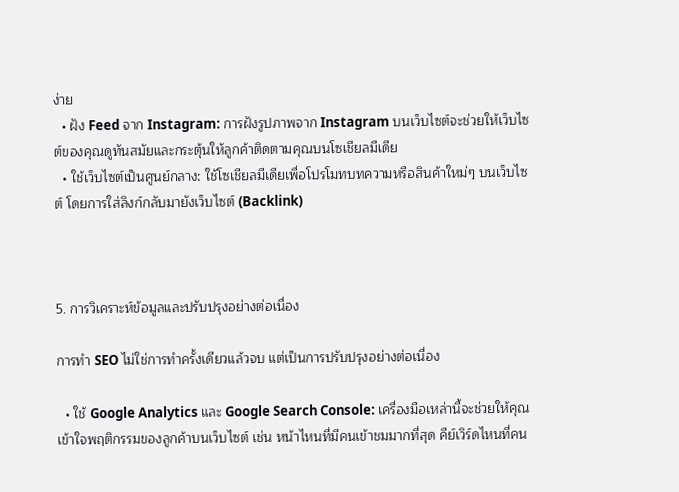ง่าย
  • ฝัง Feed จาก Instagram: การฝังรูปภาพจาก Instagram บนเว็บไซต์จะช่วยให้เว็บไซต์ของคุณดูทันสมัยและกระตุ้นให้ลูกค้าติดตามคุณบนโซเชียลมีเดีย
  • ใช้เว็บไซต์เป็นศูนย์กลาง: ใช้โซเชียลมีเดียเพื่อโปรโมทบทความหรือสินค้าใหม่ๆ บนเว็บไซต์ โดยการใส่ลิงก์กลับมายังเว็บไซต์ (Backlink)



5. การวิเคราะห์ข้อมูลและปรับปรุงอย่างต่อเนื่อง

การทำ SEO ไม่ใช่การทำครั้งเดียวแล้วจบ แต่เป็นการปรับปรุงอย่างต่อเนื่อง

  • ใช้ Google Analytics และ Google Search Console: เครื่องมือเหล่านี้จะช่วยให้คุณเข้าใจพฤติกรรมของลูกค้าบนเว็บไซต์ เช่น หน้าไหนที่มีคนเข้าชมมากที่สุด คีย์เวิร์ดไหนที่คน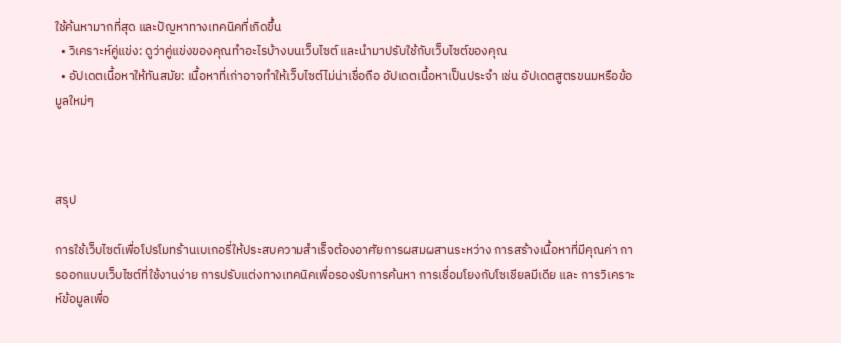ใช้ค้นหามากที่สุด และปัญหาทางเทคนิคที่เกิดขึ้น
  • วิเคราะห์คู่แข่ง: ดูว่าคู่แข่งของคุณทำอะไรบ้างบนเว็บไซต์ และนำมาปรับใช้กับเว็บไซต์ของคุณ
  • อัปเดตเนื้อหาให้ทันสมัย: เนื้อหาที่เก่าอาจทำให้เว็บไซต์ไม่น่าเชื่อถือ อัปเดตเนื้อหาเป็นประจำ เช่น อัปเดตสูตรขนมหรือข้อมูลใหม่ๆ



สรุป

การใช้เว็บไซต์เพื่อโปรโมทร้านเบเกอรี่ให้ประสบความสำเร็จต้องอาศัยการผสมผสานระหว่าง การสร้างเนื้อหาที่มีคุณค่า การออกแบบเว็บไซต์ที่ใช้งานง่าย การปรับแต่งทางเทคนิคเพื่อรองรับการค้นหา การเชื่อมโยงกับโซเชียลมีเดีย และ การวิเคราะห์ข้อมูลเพื่อ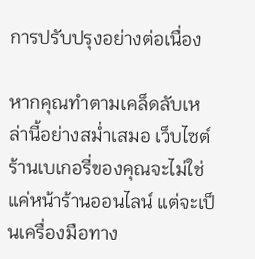การปรับปรุงอย่างต่อเนื่อง

หากคุณทำตามเคล็ดลับเหล่านี้อย่างสม่ำเสมอ เว็บไซต์ร้านเบเกอรี่ของคุณจะไม่ใช่แค่หน้าร้านออนไลน์ แต่จะเป็นเครื่องมือทาง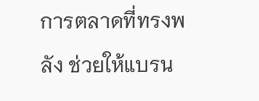การตลาดที่ทรงพลัง ช่วยให้แบรน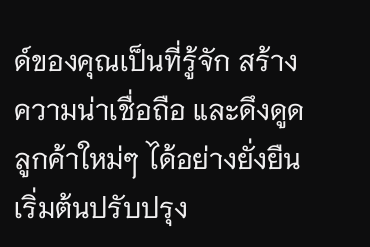ด์ของคุณเป็นที่รู้จัก สร้างความน่าเชื่อถือ และดึงดูดลูกค้าใหม่ๆ ได้อย่างยั่งยืน เริ่มต้นปรับปรุง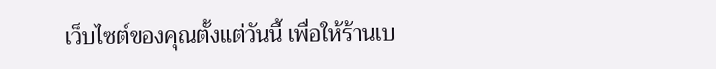เว็บไซต์ของคุณตั้งแต่วันนี้ เพื่อให้ร้านเบ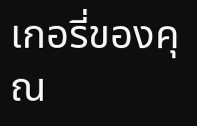เกอรี่ของคุณ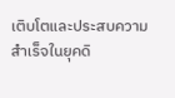เติบโตและประสบความสำเร็จในยุคดิ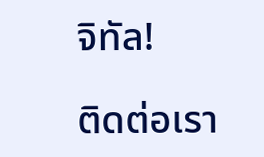จิทัล!

ติดต่อเรา